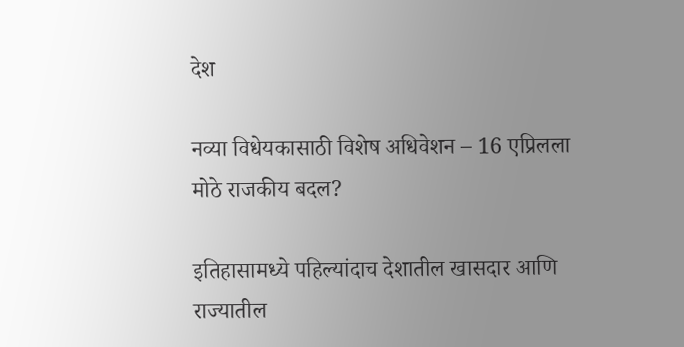देश

नव्या विधेयकासाठी विशेष अधिवेशन – 16 एप्रिलला मोठे राजकीय बदल?

इतिहासामध्ये पहिल्यांदाच देशातील खासदार आणि राज्यातील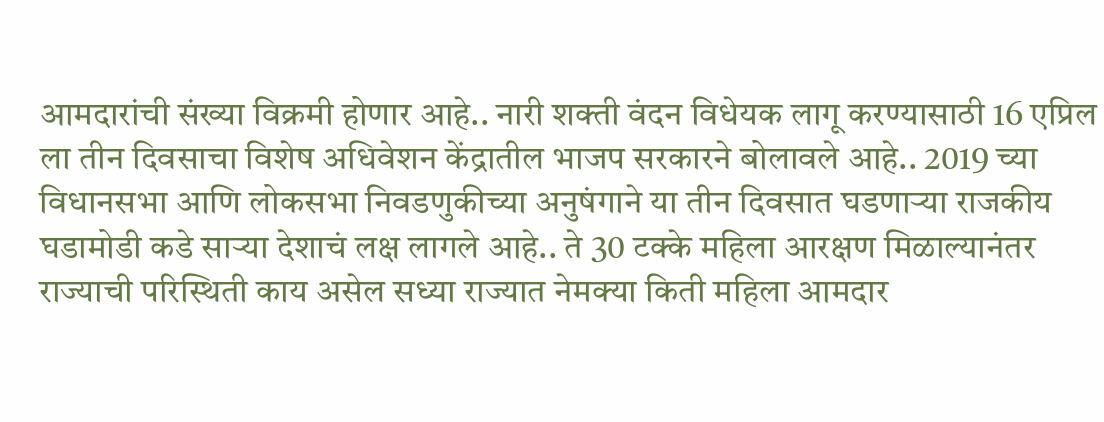आमदारांची संख्या विक्रमी होणार आहे.. नारी शक्ती वंदन विधेयक लागू करण्यासाठी 16 एप्रिल ला तीन दिवसाचा विशेष अधिवेशन केंद्रातील भाजप सरकारने बोलावले आहे.. 2019 च्या विधानसभा आणि लोकसभा निवडणुकीच्या अनुषंगाने या तीन दिवसात घडणाऱ्या राजकीय घडामोडी कडे साऱ्या देशाचं लक्ष लागले आहे.. ते 30 टक्के महिला आरक्षण मिळाल्यानंतर राज्याची परिस्थिती काय असेल सध्या राज्यात नेमक्या किती महिला आमदार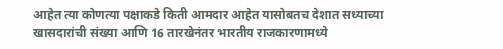आहेत त्या कोणत्या पक्षाकडे किती आमदार आहेत यासोबतच देशात सध्याच्या खासदारांची संख्या आणि 16 तारखेनंतर भारतीय राजकारणामध्ये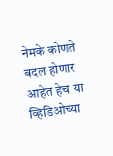नेमके कोणते बदल होणार आहेत हेच या व्हिडिओच्या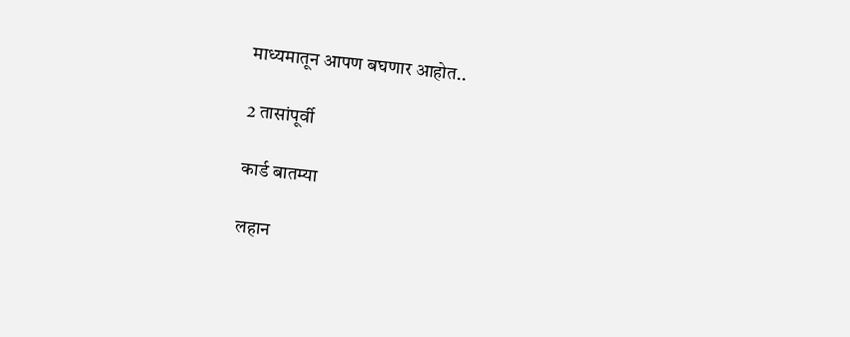माध्यमातून आपण बघणार आहोत..

2 तासांपूर्वी

कार्ड बातम्या

लहान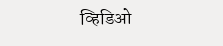व्हिडिओ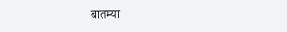बातम्या